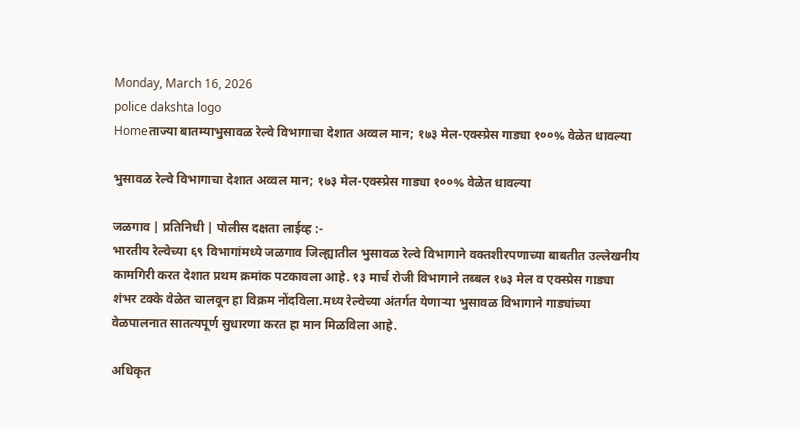Monday, March 16, 2026
police dakshta logo
Homeताज्या बातम्याभुसावळ रेल्वे विभागाचा देशात अव्वल मान; १७३ मेल-एक्स्प्रेस गाड्या १००% वेळेत धावल्या

भुसावळ रेल्वे विभागाचा देशात अव्वल मान; १७३ मेल-एक्स्प्रेस गाड्या १००% वेळेत धावल्या

जळगाव | प्रतिनिधी | पोलीस दक्षता लाईव्ह :-
भारतीय रेल्वेच्या ६९ विभागांमध्ये जळगाव जिल्ह्यातील भुसावळ रेल्वे विभागाने वक्तशीरपणाच्या बाबतीत उल्लेखनीय कामगिरी करत देशात प्रथम क्रमांक पटकावला आहे. १३ मार्च रोजी विभागाने तब्बल १७३ मेल व एक्स्प्रेस गाड्या शंभर टक्के वेळेत चालवून हा विक्रम नोंदविला.मध्य रेल्वेच्या अंतर्गत येणाऱ्या भुसावळ विभागाने गाड्यांच्या वेळपालनात सातत्यपूर्ण सुधारणा करत हा मान मिळविला आहे.

अधिकृत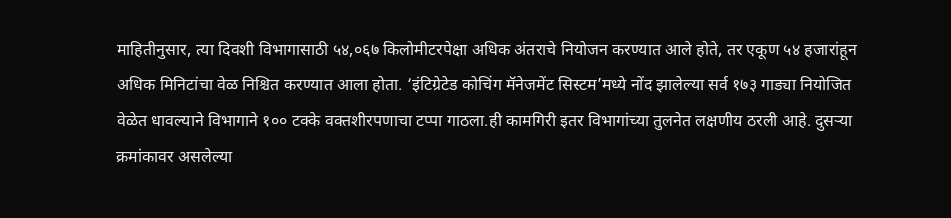माहितीनुसार, त्या दिवशी विभागासाठी ५४,०६७ किलोमीटरपेक्षा अधिक अंतराचे नियोजन करण्यात आले होते, तर एकूण ५४ हजारांहून अधिक मिनिटांचा वेळ निश्चित करण्यात आला होता. ‘इंटिग्रेटेड कोचिंग मॅनेजमेंट सिस्टम’मध्ये नोंद झालेल्या सर्व १७३ गाड्या नियोजित वेळेत धावल्याने विभागाने १०० टक्के वक्तशीरपणाचा टप्पा गाठला.ही कामगिरी इतर विभागांच्या तुलनेत लक्षणीय ठरली आहे. दुसऱ्या क्रमांकावर असलेल्या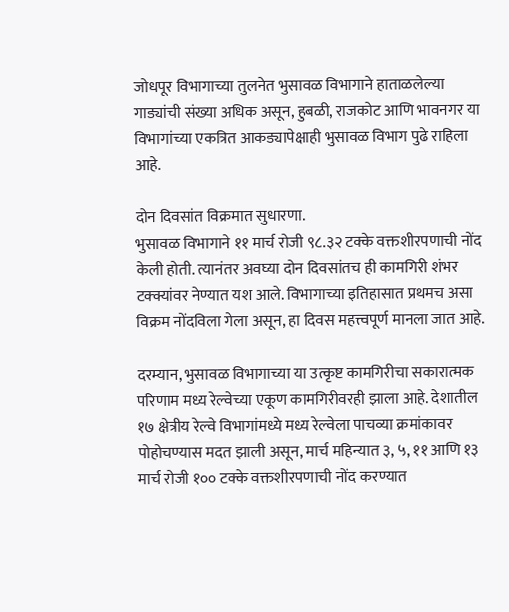जोधपूर विभागाच्या तुलनेत भुसावळ विभागाने हाताळलेल्या गाड्यांची संख्या अधिक असून, हुबळी, राजकोट आणि भावनगर या विभागांच्या एकत्रित आकड्यापेक्षाही भुसावळ विभाग पुढे राहिला आहे.

दोन दिवसांत विक्रमात सुधारणा.
भुसावळ विभागाने ११ मार्च रोजी ९८.३२ टक्के वक्तशीरपणाची नोंद केली होती. त्यानंतर अवघ्या दोन दिवसांतच ही कामगिरी शंभर टक्क्यांवर नेण्यात यश आले. विभागाच्या इतिहासात प्रथमच असा विक्रम नोंदविला गेला असून, हा दिवस महत्त्वपूर्ण मानला जात आहे.

दरम्यान, भुसावळ विभागाच्या या उत्कृष्ट कामगिरीचा सकारात्मक परिणाम मध्य रेल्वेच्या एकूण कामगिरीवरही झाला आहे. देशातील १७ क्षेत्रीय रेल्वे विभागांमध्ये मध्य रेल्वेला पाचव्या क्रमांकावर पोहोचण्यास मदत झाली असून, मार्च महिन्यात ३, ५, ११ आणि १३ मार्च रोजी १०० टक्के वक्तशीरपणाची नोंद करण्यात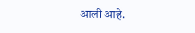आली आहे.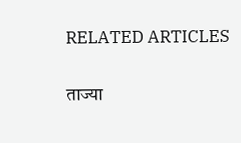RELATED ARTICLES

ताज्या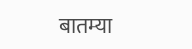बातम्या